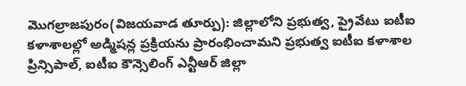మొగల్రాజపురం(విజయవాడ తూర్పు): జిల్లాలోని ప్రభుత్వ, ప్రైవేటు ఐటీఐ కళాశాలల్లో అడ్మిషన్ల ప్రక్రియను ప్రారంభించామని ప్రభుత్వ ఐటీఐ కళాశాల ప్రిన్సిపాల్, ఐటీఐ కౌన్సెలింగ్ ఎన్టీఆర్ జిల్లా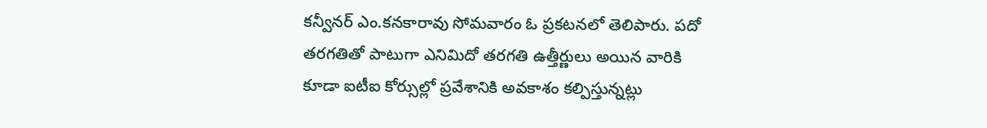కన్వీనర్ ఎం.కనకారావు సోమవారం ఓ ప్రకటనలో తెలిపారు. పదో తరగతితో పాటుగా ఎనిమిదో తరగతి ఉత్తీర్ణులు అయిన వారికి కూడా ఐటీఐ కోర్సుల్లో ప్రవేశానికి అవకాశం కల్పిస్తున్నట్లు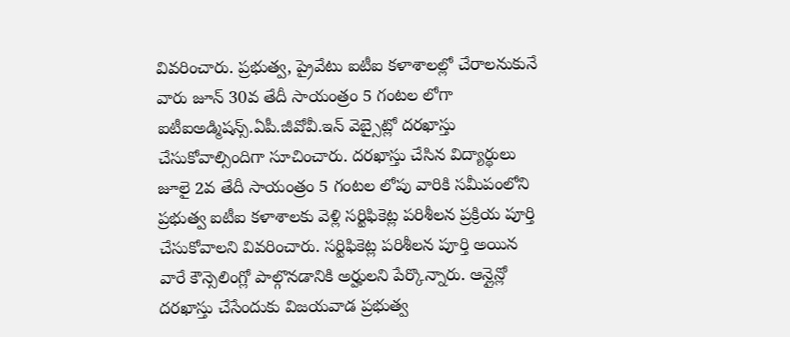వివరించారు. ప్రభుత్వ, ప్రైవేటు ఐటీఐ కళాశాలల్లో చేరాలనుకునే వారు జూన్ 30వ తేదీ సాయంత్రం 5 గంటల లోగా ఐటీఐఅడ్మిషన్స్.ఏపీ.జీవోవీ.ఇన్ వెబ్సైట్లో దరఖాస్తు చేసుకోవాల్సిందిగా సూచించారు. దరఖాస్తు చేసిన విద్యార్థులు జూలై 2వ తేదీ సాయంత్రం 5 గంటల లోపు వారికి సమీపంలోని ప్రభుత్వ ఐటీఐ కళాశాలకు వెళ్లి సర్టిఫికెట్ల పరిశీలన ప్రక్రియ పూర్తి చేసుకోవాలని వివరించారు. సర్టిఫికెట్ల పరిశీలన పూర్తి అయిన వారే కౌన్సెలింగ్లో పాల్గొనడానికి అర్హులని పేర్కొన్నారు. ఆన్లైన్లో దరఖాస్తు చేసేందుకు విజయవాడ ప్రభుత్వ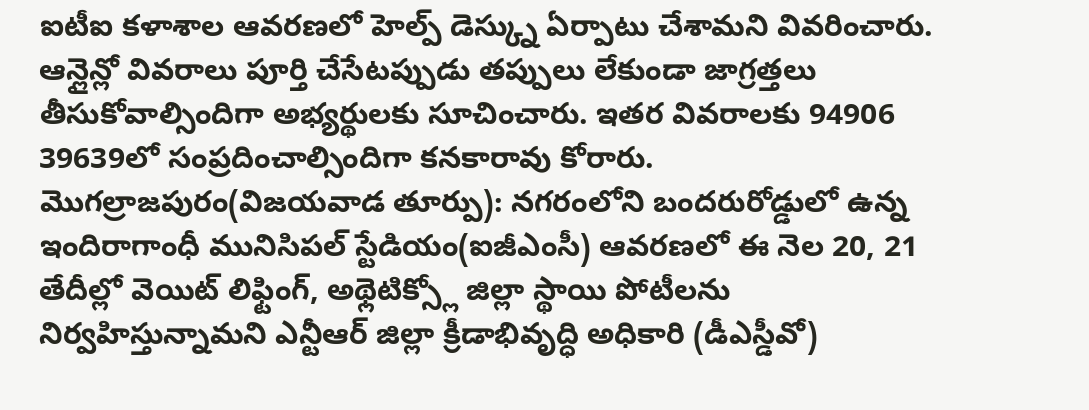ఐటీఐ కళాశాల ఆవరణలో హెల్ప్ డెస్క్ను ఏర్పాటు చేశామని వివరించారు. ఆన్లైన్లో వివరాలు పూర్తి చేసేటప్పుడు తప్పులు లేకుండా జాగ్రత్తలు తీసుకోవాల్సిందిగా అభ్యర్థులకు సూచించారు. ఇతర వివరాలకు 94906 39639లో సంప్రదించాల్సిందిగా కనకారావు కోరారు.
మొగల్రాజపురం(విజయవాడ తూర్పు): నగరంలోని బందరురోడ్డులో ఉన్న ఇందిరాగాంధీ మునిసిపల్ స్టేడియం(ఐజీఎంసీ) ఆవరణలో ఈ నెల 20, 21 తేదీల్లో వెయిట్ లిఫ్టింగ్, అథ్లెటిక్స్లో జిల్లా స్థాయి పోటీలను నిర్వహిస్తున్నామని ఎన్టీఆర్ జిల్లా క్రీడాభివృద్ధి అధికారి (డీఎస్డీవో)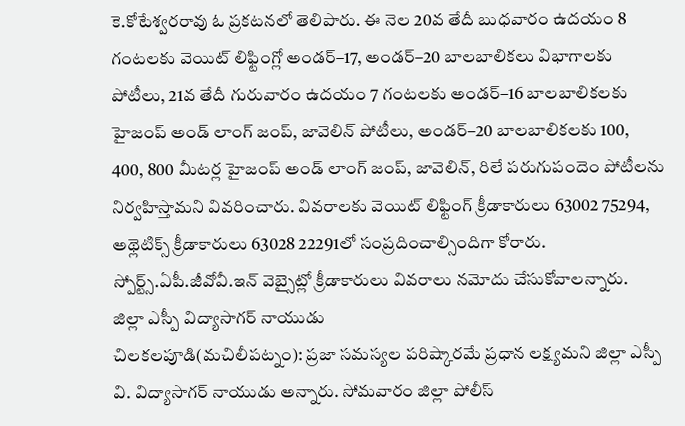కె.కోటేశ్వరరావు ఓ ప్రకటనలో తెలిపారు. ఈ నెల 20వ తేదీ బుధవారం ఉదయం 8 గంటలకు వెయిట్ లిఫ్టింగ్లో అండర్–17, అండర్–20 బాలబాలికలు విభాగాలకు పోటీలు, 21వ తేదీ గురువారం ఉదయం 7 గంటలకు అండర్–16 బాలబాలికలకు హైజంప్ అండ్ లాంగ్ జంప్, జావెలిన్ పోటీలు, అండర్–20 బాలబాలికలకు 100, 400, 800 మీటర్ల హైజంప్ అండ్ లాంగ్ జంప్, జావెలిన్, రిలే పరుగుపందెం పోటీలను నిర్వహిస్తామని వివరించారు. వివరాలకు వెయిట్ లిఫ్టింగ్ క్రీడాకారులు 63002 75294, అథ్లెటిక్స్ క్రీడాకారులు 63028 22291లో సంప్రదించాల్సిందిగా కోరారు. స్పోర్ట్స్.ఏపీ.జీవోవీ.ఇన్ వెబ్సైట్లో క్రీడాకారులు వివరాలు నమోదు చేసుకోవాలన్నారు.
జిల్లా ఎస్పీ విద్యాసాగర్ నాయుడు
చిలకలపూడి(మచిలీపట్నం): ప్రజా సమస్యల పరిష్కారమే ప్రధాన లక్ష్యమని జిల్లా ఎస్పీ వి. విద్యాసాగర్ నాయుడు అన్నారు. సోమవారం జిల్లా పోలీస్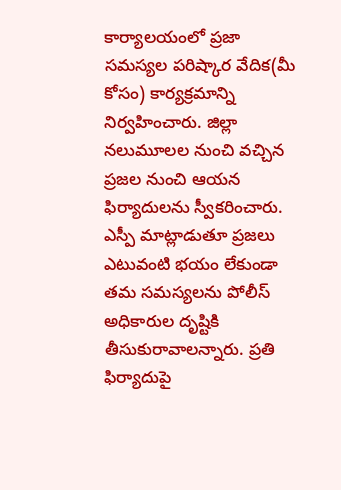కార్యాలయంలో ప్రజా సమస్యల పరిష్కార వేదిక(మీ కోసం) కార్యక్రమాన్ని నిర్వహించారు. జిల్లా నలుమూలల నుంచి వచ్చిన ప్రజల నుంచి ఆయన ఫిర్యాదులను స్వీకరించారు. ఎస్పీ మాట్లాడుతూ ప్రజలు ఎటువంటి భయం లేకుండా తమ సమస్యలను పోలీస్ అధికారుల దృష్టికి తీసుకురావాలన్నారు. ప్రతి ఫిర్యాదుపై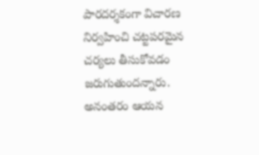పారదర్శకంగా విచారణ నిర్వహించి చట్టపరమైన చర్యలు తీసుకోవడం జరుగుతుందన్నారు. అనంతరం ఆయన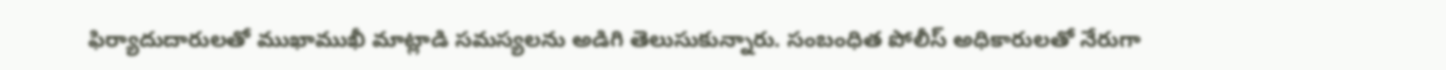ఫిర్యాదుదారులతో ముఖాముఖీ మాట్లాడి సమస్యలను అడిగి తెలుసుకున్నారు. సంబంధిత పోలీస్ అధికారులతో నేరుగా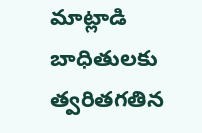మాట్లాడి బాధితులకు త్వరితగతిన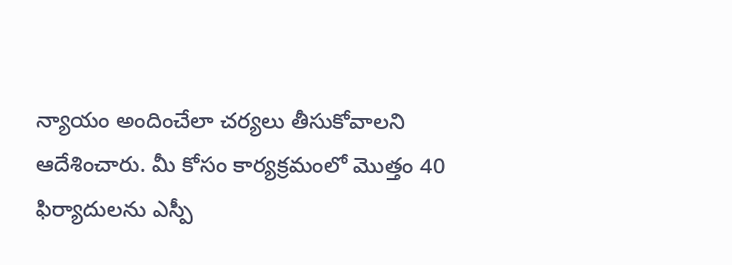న్యాయం అందించేలా చర్యలు తీసుకోవాలని ఆదేశించారు. మీ కోసం కార్యక్రమంలో మొత్తం 40 ఫిర్యాదులను ఎస్పీ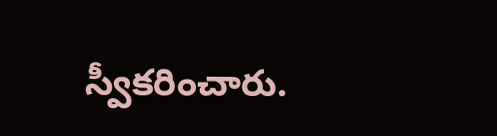స్వీకరించారు.